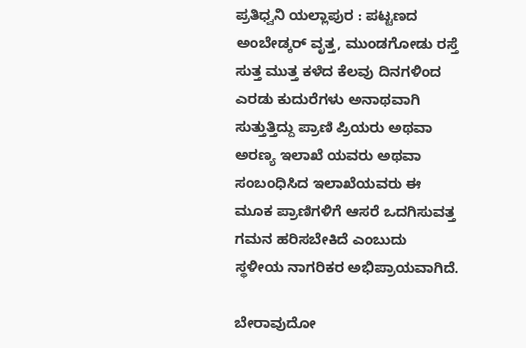ಪ್ರತಿಧ್ವನಿ ಯಲ್ಲಾಪುರ : ಪಟ್ಟಣದ ಅಂಬೇಡ್ಕರ್ ವೃತ್ತ, ಮುಂಡಗೋಡು ರಸ್ತೆ ಸುತ್ತ ಮುತ್ತ ಕಳೆದ ಕೆಲವು ದಿನಗಳಿಂದ ಎರಡು ಕುದುರೆಗಳು ಅನಾಥವಾಗಿ ಸುತ್ತುತ್ತಿದ್ದು ಪ್ರಾಣಿ ಪ್ರಿಯರು ಅಥವಾ ಅರಣ್ಯ ಇಲಾಖೆ ಯವರು ಅಥವಾ ಸಂಬಂಧಿಸಿದ ಇಲಾಖೆಯವರು ಈ ಮೂಕ ಪ್ರಾಣಿಗಳಿಗೆ ಆಸರೆ ಒದಗಿಸುವತ್ತ ಗಮನ ಹರಿಸಬೇಕಿದೆ ಎಂಬುದು ಸ್ಥಳೀಯ ನಾಗರಿಕರ ಅಭಿಪ್ರಾಯವಾಗಿದೆ.

ಬೇರಾವುದೋ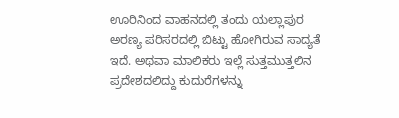ಊರಿನಿಂದ ವಾಹನದಲ್ಲಿ ತಂದು ಯಲ್ಲಾಪುರ ಅರಣ್ಯ ಪರಿಸರದಲ್ಲಿ ಬಿಟ್ಟು ಹೋಗಿರುವ ಸಾದ್ಯತೆ ಇದೆ. ಅಥವಾ ಮಾಲಿಕರು ಇಲ್ಲೆ ಸುತ್ತಮುತ್ತಲಿನ ಪ್ರದೇಶದಲಿದ್ದು ಕುದುರೆಗಳನ್ನು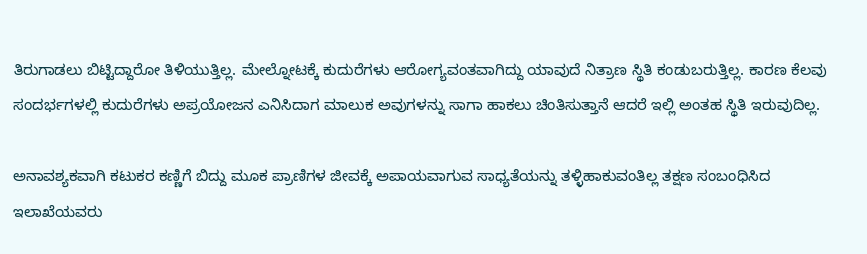ತಿರುಗಾಡಲು ಬಿಟ್ಟಿದ್ದಾರೋ ತಿಳಿಯುತ್ತಿಲ್ಲ. ಮೇಲ್ನೋಟಕ್ಕೆ ಕುದುರೆಗಳು ಆರೋಗ್ಯವಂತವಾಗಿದ್ದು ಯಾವುದೆ ನಿತ್ರಾಣ ಸ್ಥಿತಿ ಕಂಡುಬರುತ್ತಿಲ್ಲ. ಕಾರಣ ಕೆಲವು ಸಂದರ್ಭಗಳಲ್ಲಿ ಕುದುರೆಗಳು ಅಪ್ರಯೋಜನ ಎನಿಸಿದಾಗ ಮಾಲುಕ ಅವುಗಳನ್ನು ಸಾಗಾ ಹಾಕಲು ಚಿಂತಿಸುತ್ತಾನೆ ಆದರೆ ಇಲ್ಲಿ ಅಂತಹ ಸ್ಥಿತಿ ಇರುವುದಿಲ್ಲ.

ಅನಾವಶ್ಯಕವಾಗಿ ಕಟುಕರ ಕಣ್ಣಿಗೆ ಬಿದ್ದು ಮೂಕ ಪ್ರಾಣಿಗಳ ಜೀವಕ್ಕೆ ಅಪಾಯವಾಗುವ ಸಾಧ್ಯತೆಯನ್ನು ತಳ್ಳಿಹಾಕುವಂತಿಲ್ಲ ತಕ್ಷಣ ಸಂಬಂಧಿಸಿದ ಇಲಾಖೆಯವರು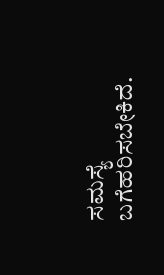ಸಮಸ್ಯೆ ಬಗೆಹರಿಸಬೇಕಿದೆ.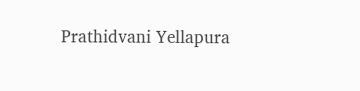Prathidvani Yellapura